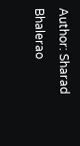Author: Sharad Bhalerao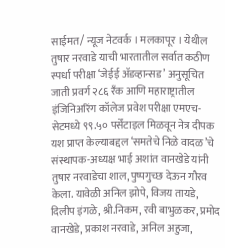साईमत/ न्यूज नेटवर्क । मलकापूर । येथील तुषार नरवाडे याची भारतातील सर्वात कठीण स्पर्धा परीक्षा ‘जेईई ॲडव्हान्सड’ अनुसूचित जाती प्रवर्ग २८६ रँक आणि महाराष्ट्रातील इंजिनिअरिंग कॉलेज प्रवेश परीक्षा एमएच-सेटमध्ये ९९.५० पर्सेंटाइल मिळवून नेत्र दीपक यश प्राप्त केल्याबद्दल ‘समतेचे निळे वादळ’चे संस्थापक-अध्यक्ष भाई अशांत वानखेडे यांनी तुषार नरवाडेचा शाल, पुष्पगुच्छ देऊन गौरव केला. यावेळी अनिल झोपे, विजय तायडे, दिलीप इंगळे, श्री.निकम, रवी बाभुळकर, प्रमोद वानखेडे, प्रकाश नरवाडे, अनिल अहुजा,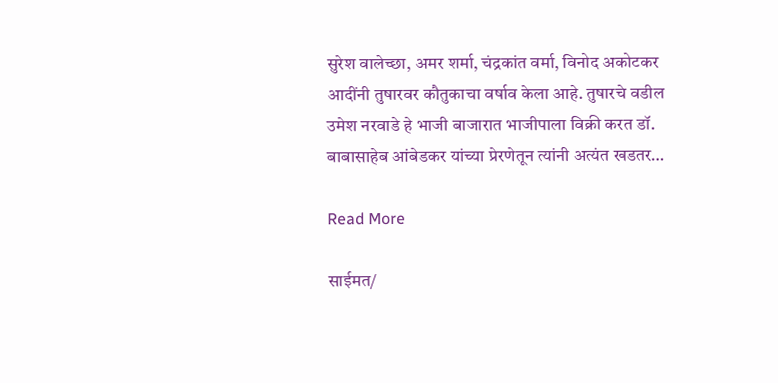सुरेश वालेच्छा, अमर शर्मा, चंद्रकांत वर्मा, विनोद अकोटकर आदींनी तुषारवर कौतुकाचा वर्षाव केला आहे. तुषारचे वडील उमेश नरवाडे हे भाजी बाजारात भाजीपाला विक्री करत डॉ. बाबासाहेब आंबेडकर यांच्या प्रेरणेतून त्यांनी अत्यंत खडतर…

Read More

साईमत/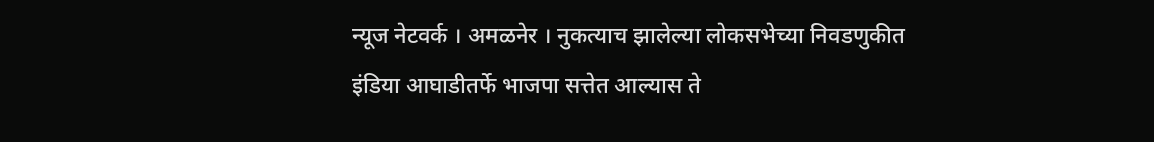न्यूज नेटवर्क । अमळनेर । नुकत्याच झालेल्या लोकसभेच्या निवडणुकीत इंडिया आघाडीतर्फे भाजपा सत्तेत आल्यास ते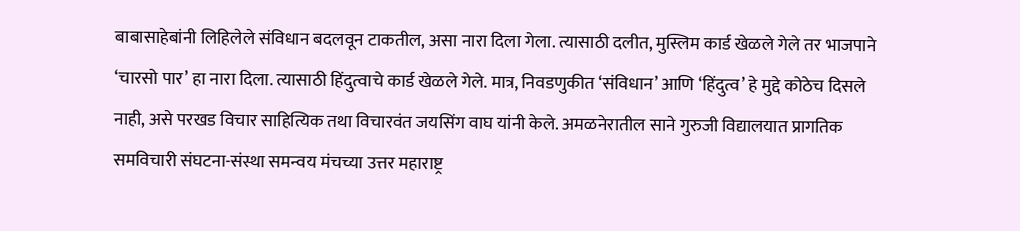बाबासाहेबांनी लिहिलेले संविधान बदलवून टाकतील, असा नारा दिला गेला. त्यासाठी दलीत, मुस्लिम कार्ड खेळले गेले तर भाजपाने ‘चारसो पार’ हा नारा दिला. त्यासाठी हिंदुत्वाचे कार्ड खेळले गेले. मात्र, निवडणुकीत ‘संविधान’ आणि ‘हिंदुत्व’ हे मुद्दे कोठेच दिसले नाही, असे परखड विचार साहित्यिक तथा विचारवंत जयसिंग वाघ यांनी केले. अमळनेरातील साने गुरुजी विद्यालयात प्रागतिक समविचारी संघटना-संस्था समन्वय मंचच्या उत्तर महाराष्ट्र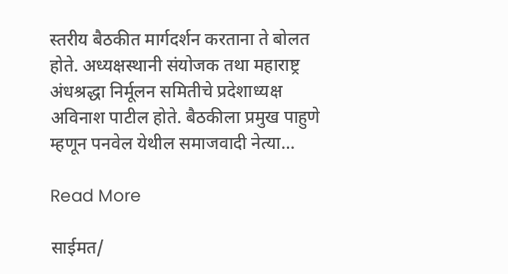स्तरीय बैठकीत मार्गदर्शन करताना ते बोलत होते. अध्यक्षस्थानी संयोजक तथा महाराष्ट्र अंधश्रद्धा निर्मूलन समितीचे प्रदेशाध्यक्ष अविनाश पाटील होते. बैठकीला प्रमुख पाहुणे म्हणून पनवेल येथील समाजवादी नेत्या…

Read More

साईमत/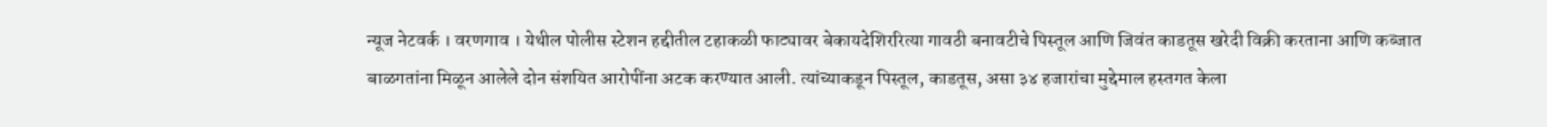न्यूज नेटवर्क । वरणगाव । येथील पोलीस स्टेशन हद्दीतील टहाकळी फाट्यावर बेकायदेशिररित्या गावठी बनावटीचे पिस्तूल आणि जिवंत काडतूस खरेदी विक्री करताना आणि कब्जात बाळगतांना मिळून आलेले दोन संशयित आरोपींना अटक करण्यात आली. त्यांच्याकडून पिस्तूल, काडतूस, असा ३४ हजारांचा मुद्देमाल हस्तगत केला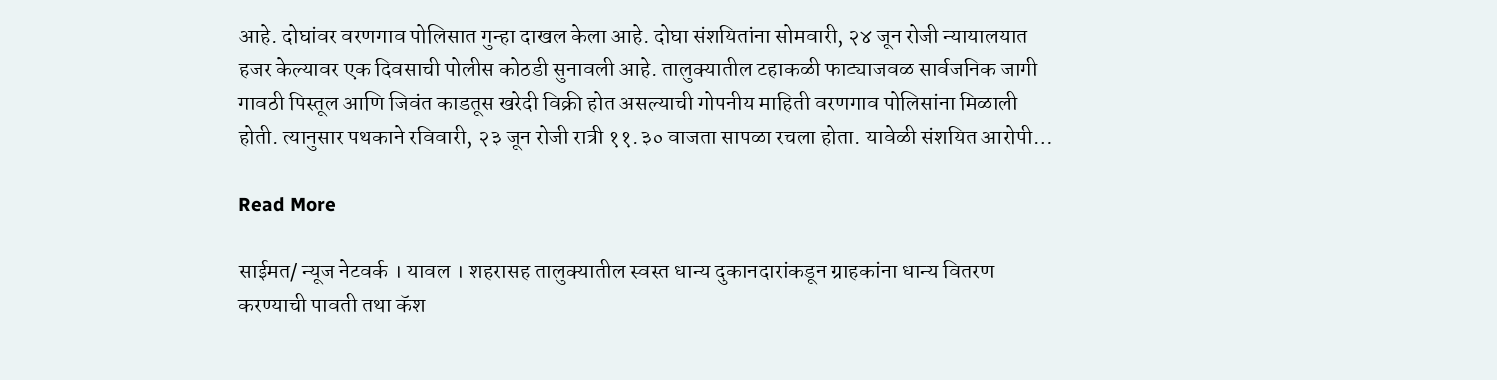आहे. दोघांवर वरणगाव पोलिसात गुन्हा दाखल केला आहे. दोघा संशयितांना सोमवारी, २४ जून रोजी न्यायालयात हजर केल्यावर एक दिवसाची पोलीस कोठडी सुनावली आहे. तालुक्यातील टहाकळी फाट्याजवळ सार्वजनिक जागी गावठी पिस्तूल आणि जिवंत काडतूस खरेदी विक्री होत असल्याची गोपनीय माहिती वरणगाव पोलिसांना मिळाली होती. त्यानुसार पथकाने रविवारी, २३ जून रोजी रात्री ११.३० वाजता सापळा रचला होता. यावेळी संशयित आरोपी…

Read More

साईमत/ न्यूज नेटवर्क । यावल । शहरासह तालुक्यातील स्वस्त धान्य दुकानदारांकडून ग्राहकांना धान्य वितरण करण्याची पावती तथा कॅश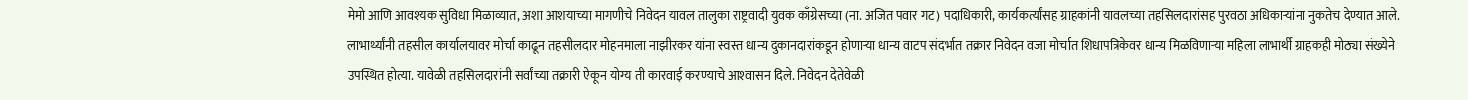मेमो आणि आवश्‍यक सुविधा मिळाव्यात, अशा आशयाच्या मागणीचे निवेदन यावल तालुका राष्ट्रवादी युवक काँग्रेसच्या (ना. अजित पवार गट) पदाधिकारी, कार्यकर्त्यांसह ग्राहकांनी यावलच्या तहसिलदारांसह पुरवठा अधिकाऱ्यांना नुकतेच देण्यात आले. लाभार्थ्यांनी तहसील कार्यालयावर मोर्चा काढून तहसीलदार मोहनमाला नाझीरकर यांना स्वस्त धान्य दुकानदारांकडून होणाऱ्या धान्य वाटप संदर्भात तक्रार निवेदन वजा मोर्चात शिधापत्रिकेवर धान्य मिळविणाऱ्या महिला लाभार्थी ग्राहकही मोठ्या संख्येने उपस्थित होत्या. यावेळी तहसिलदारांनी सर्वांच्या तक्रारी ऐकून योग्य ती कारवाई करण्याचे आश्‍वासन दिले. निवेदन देतेवेळी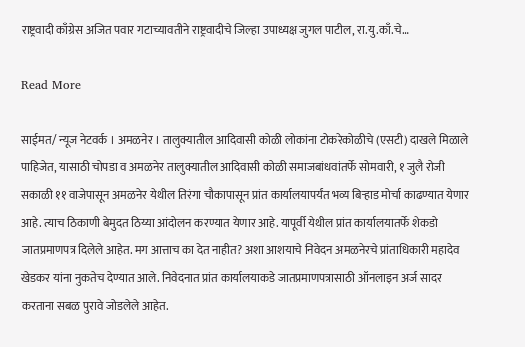राष्ट्रवादी काँग्रेस अजित पवार गटाच्यावतीने राष्ट्रवादीचे जिल्हा उपाध्यक्ष जुगल पाटील, रा.यु.काँ.चे…

Read More

साईमत/ न्यूज नेटवर्क । अमळनेर । तालुक्यातील आदिवासी कोळी लोकांना टोकरेकोळीचे (एसटी) दाखले मिळाले पाहिजेत, यासाठी चोपडा व अमळनेर तालुक्यातील आदिवासी कोळी समाजबांधवांतर्फे सोमवारी, १ जुलै रोजी सकाळी ११ वाजेपासून अमळनेर येथील तिरंगा चौकापासून प्रांत कार्यालयापर्यंत भव्य बिऱ्हाड मोर्चा काढण्यात येणार आहे. त्याच ठिकाणी बेमुदत ठिय्या आंदोलन करण्यात येणार आहे. यापूर्वी येथील प्रांत कार्यालयातर्फे शेकडो जातप्रमाणपत्र दिलेले आहेत. मग आत्ताच का देत नाहीत? अशा आशयाचे निवेदन अमळनेरचे प्रांताधिकारी महादेव खेडकर यांना नुकतेच देण्यात आले. निवेदनात प्रांत कार्यालयाकडे जातप्रमाणपत्रासाठी ऑनलाइन अर्ज सादर करताना सबळ पुरावे जोडलेले आहेत.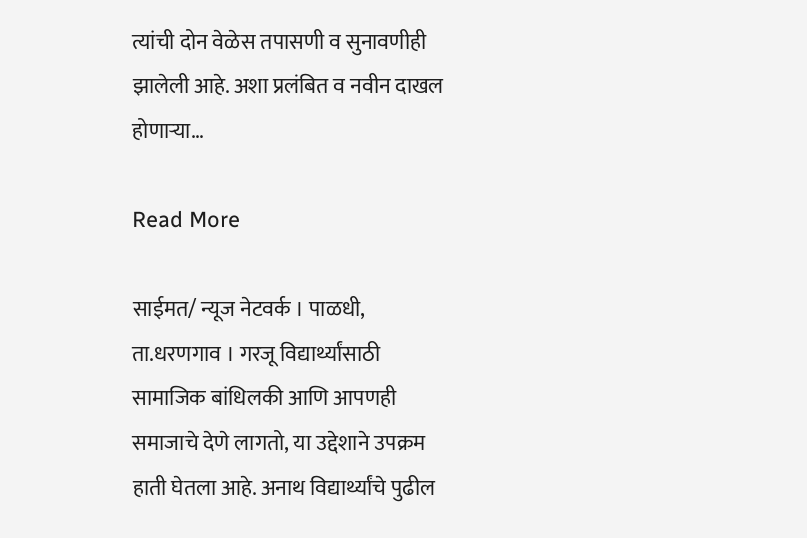त्यांची दोन वेळेस तपासणी व सुनावणीही झालेली आहे. अशा प्रलंबित व नवीन दाखल होणाऱ्या…

Read More

साईमत/ न्यूज नेटवर्क । पाळधी, ता.धरणगाव । गरजू विद्यार्थ्यांसाठी सामाजिक बांधिलकी आणि आपणही समाजाचे देणे लागतो, या उद्देशाने उपक्रम हाती घेतला आहे. अनाथ विद्यार्थ्यांचे पुढील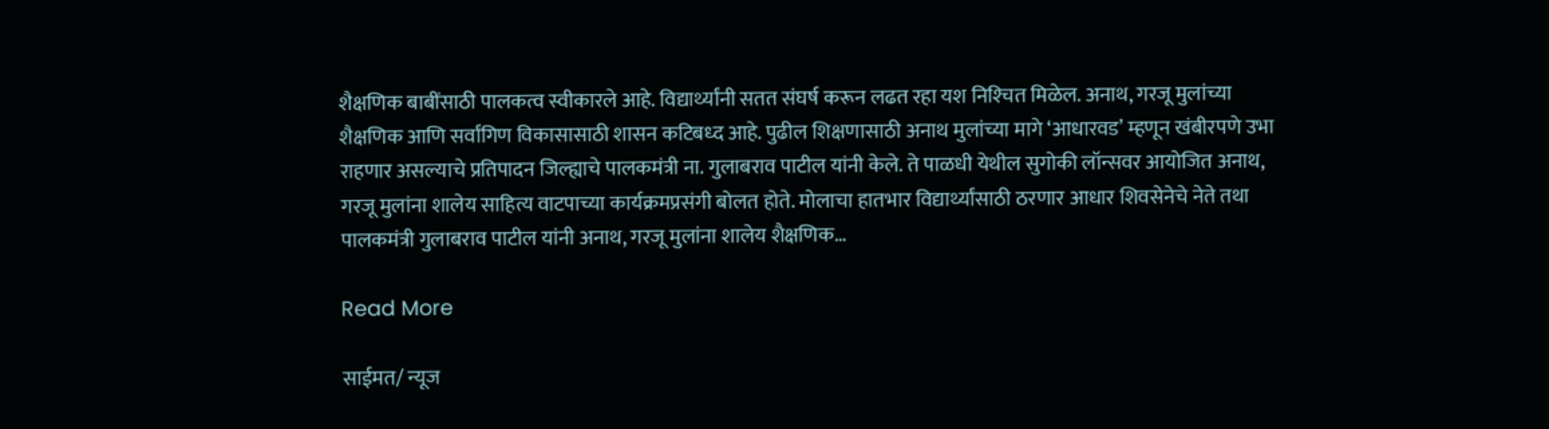शैक्षणिक बाबींसाठी पालकत्व स्वीकारले आहे. विद्यार्थ्यांनी सतत संघर्ष करून लढत रहा यश निश्‍चित मिळेल. अनाथ, गरजू मुलांच्या शैक्षणिक आणि सर्वांगिण विकासासाठी शासन कटिबध्द आहे. पुढील शिक्षणासाठी अनाथ मुलांच्या मागे ‘आधारवड’ म्हणून खंबीरपणे उभा राहणार असल्याचे प्रतिपादन जिल्ह्याचे पालकमंत्री ना. गुलाबराव पाटील यांनी केले. ते पाळधी येथील सुगोकी लॉन्सवर आयोजित अनाथ, गरजू मुलांना शालेय साहित्य वाटपाच्या कार्यक्रमप्रसंगी बोलत होते. मोलाचा हातभार विद्यार्थ्यांसाठी ठरणार आधार शिवसेनेचे नेते तथा पालकमंत्री गुलाबराव पाटील यांनी अनाथ, गरजू मुलांना शालेय शैक्षणिक…

Read More

साईमत/ न्यूज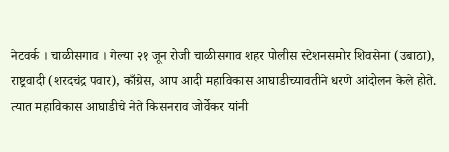नेटवर्क । चाळीसगाव । गेल्या २१ जून रोजी चाळीसगाव शहर पोलीस स्टेशनसमोर शिवसेना (उबाठा), राष्ट्रवादी (शरदचंद्र पवार), काँग्रेस, आप आदी महाविकास आघाडीच्यावतीने धरणे आंदोलन केले होते. त्यात महाविकास आघाडीचे नेते किसनराव जोर्वेकर यांनी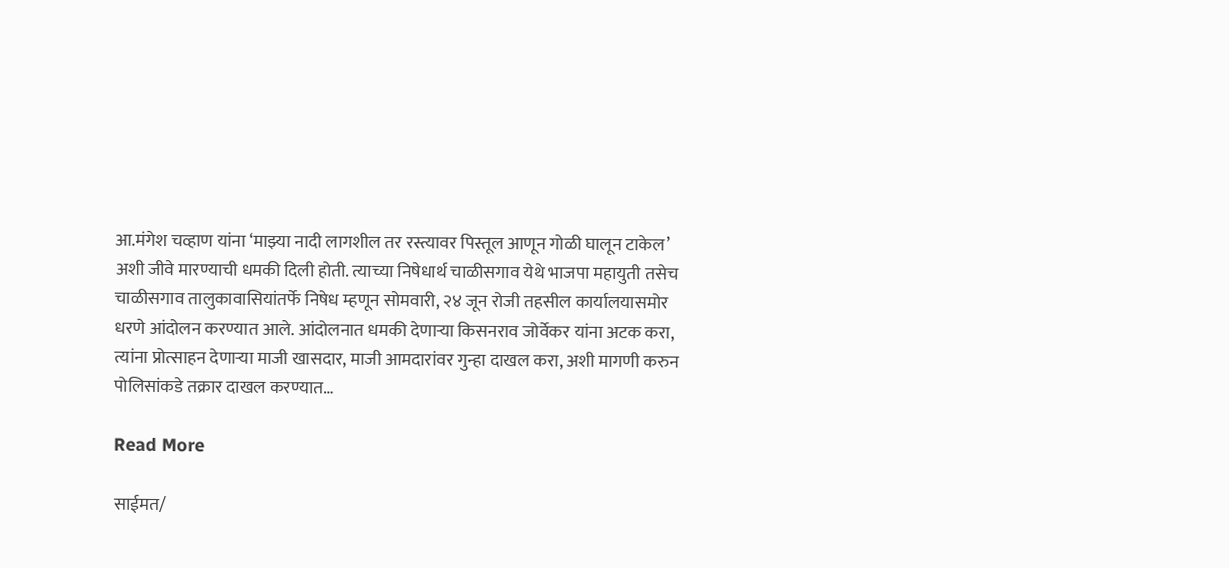आ.मंगेश चव्हाण यांना ‘माझ्या नादी लागशील तर रस्त्यावर पिस्तूल आणून गोळी घालून टाकेल’ अशी जीवे मारण्याची धमकी दिली होती. त्याच्या निषेधार्थ चाळीसगाव येथे भाजपा महायुती तसेच चाळीसगाव तालुकावासियांतर्फे निषेध म्हणून सोमवारी, २४ जून रोजी तहसील कार्यालयासमोर धरणे आंदोलन करण्यात आले. आंदोलनात धमकी देणाऱ्या किसनराव जोर्वेकर यांना अटक करा, त्यांना प्रोत्साहन देणाऱ्या माजी खासदार, माजी आमदारांवर गुन्हा दाखल करा, अशी मागणी करुन पोलिसांकडे तक्रार दाखल करण्यात…

Read More

साईमत/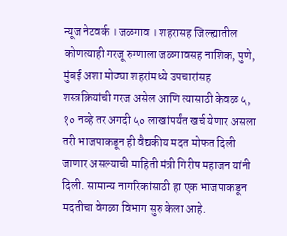न्यूज नेटवर्क । जळगाव । शहरासह जिल्ह्यातील कोणत्याही गरजू रुग्णाला जळगावसह नाशिक, पुणे, मुंबई अशा मोठ्या शहरांमध्ये उपचारांसह शस्त्रक्रियांची गरज असेल आणि त्यासाठी केवळ ५, १० नव्हे तर अगदी ५० लाखांपर्यंत खर्च येणार असला तरी भाजपाकडून ही वैद्यकीय मदत मोफत दिली जाणार असल्याची माहिती मंत्री गिरीष महाजन यांनी दिली. सामान्य नागरिकांसाठी हा एक भाजपाकडून मदतीचा वेगळा विभाग सुरु केला आहे.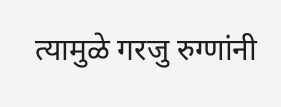त्यामुळे गरजु रुग्णांनी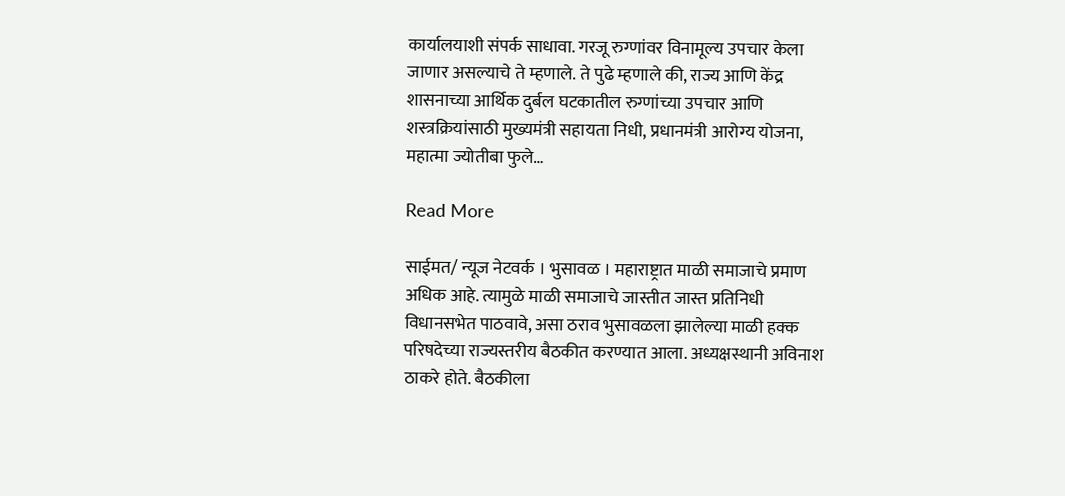कार्यालयाशी संपर्क साधावा. गरजू रुग्णांवर विनामूल्य उपचार केला जाणार असल्याचे ते म्हणाले. ते पुढे म्हणाले की, राज्य आणि केंद्र शासनाच्या आर्थिक दुर्बल घटकातील रुग्णांच्या उपचार आणि शस्त्रक्रियांसाठी मुख्यमंत्री सहायता निधी, प्रधानमंत्री आरोग्य योजना, महात्मा ज्योतीबा फुले…

Read More

साईमत/ न्यूज नेटवर्क । भुसावळ । महाराष्ट्रात माळी समाजाचे प्रमाण अधिक आहे. त्यामुळे माळी समाजाचे जास्तीत जास्त प्रतिनिधी विधानसभेत पाठवावे, असा ठराव भुसावळला झालेल्या माळी हक्क परिषदेच्या राज्यस्तरीय बैठकीत करण्यात आला. अध्यक्षस्थानी अविनाश ठाकरे होते. बैठकीला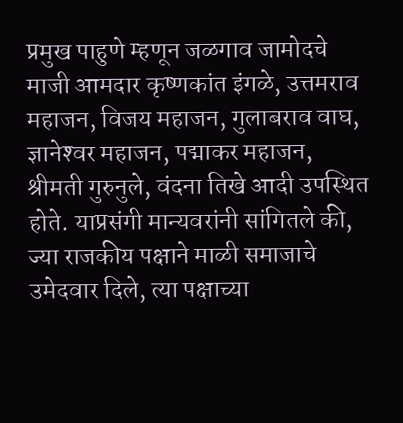प्रमुख पाहुणे म्हणून जळगाव जामोदचे माजी आमदार कृष्णकांत इंगळे, उत्तमराव महाजन, विजय महाजन, गुलाबराव वाघ, ज्ञानेश्‍वर महाजन, पद्माकर महाजन, श्रीमती गुरुनुले, वंदना तिखे आदी उपस्थित होते. याप्रसंगी मान्यवरांनी सांगितले की, ज्या राजकीय पक्षाने माळी समाजाचे उमेदवार दिले, त्या पक्षाच्या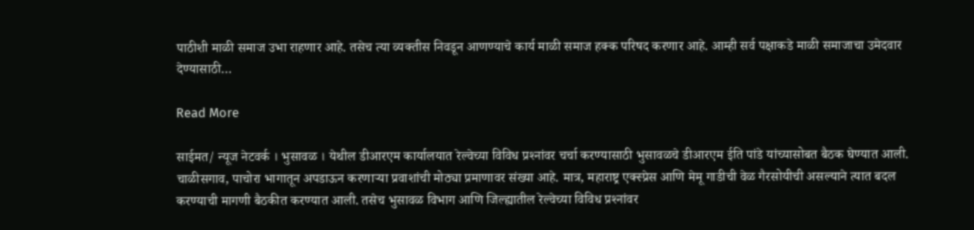पाठीशी माळी समाज उभा राहणार आहे. तसेच त्या व्यक्तीस निवडून आणण्याचे कार्य माळी समाज हक्क परिषद करणार आहे. आम्ही सर्व पक्षाकडे माळी समाजाचा उमेदवार देण्यासाठी…

Read More

साईमत/ न्यूज नेटवर्क । भुसावळ । येथील डीआरएम कार्यालयात रेल्वेच्या विविध प्रश्‍नांवर चर्चा करण्यासाठी भुसावळचे डीआरएम ईति पांडे यांच्यासोबत बैठक घेण्यात आली. चाळीसगाव, पाचोरा भागातून अपडाऊन करणाऱ्या प्रवाशांची मोठ्या प्रमाणावर संख्या आहे. मात्र, महाराष्ट्र एक्स्प्रेस आणि मेमू गाडीची वेळ गैरसोयीची असल्याने त्यात बदल करण्याची मागणी बैठकीत करण्यात आली. तसेच भुसावळ विभाग आणि जिल्ह्यातील रेल्वेच्या विविध प्रश्‍नांवर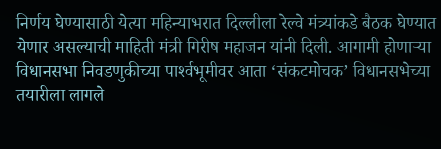निर्णय घेण्यासाठी येत्या महिन्याभरात दिल्लीला रेल्वे मंत्र्यांकडे बैठक घेण्यात येणार असल्याची माहिती मंत्री गिरीष महाजन यांनी दिली. आगामी होणाऱ्या विधानसभा निवडणुकीच्या पार्श्‍वभूमीवर आता ‘संकटमोचक’ विधानसभेच्या तयारीला लागले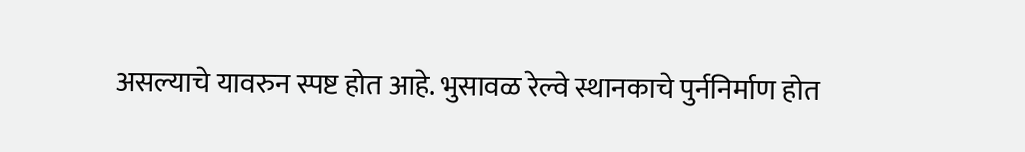असल्याचे यावरुन स्पष्ट होत आहे. भुसावळ रेल्वे स्थानकाचे पुर्ननिर्माण होत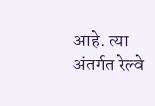आहे. त्या अंतर्गत रेल्वे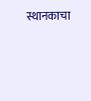स्थानकाचा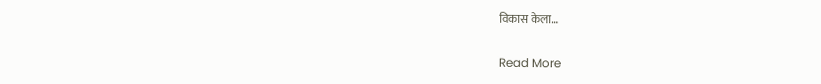विकास केला…

Read More